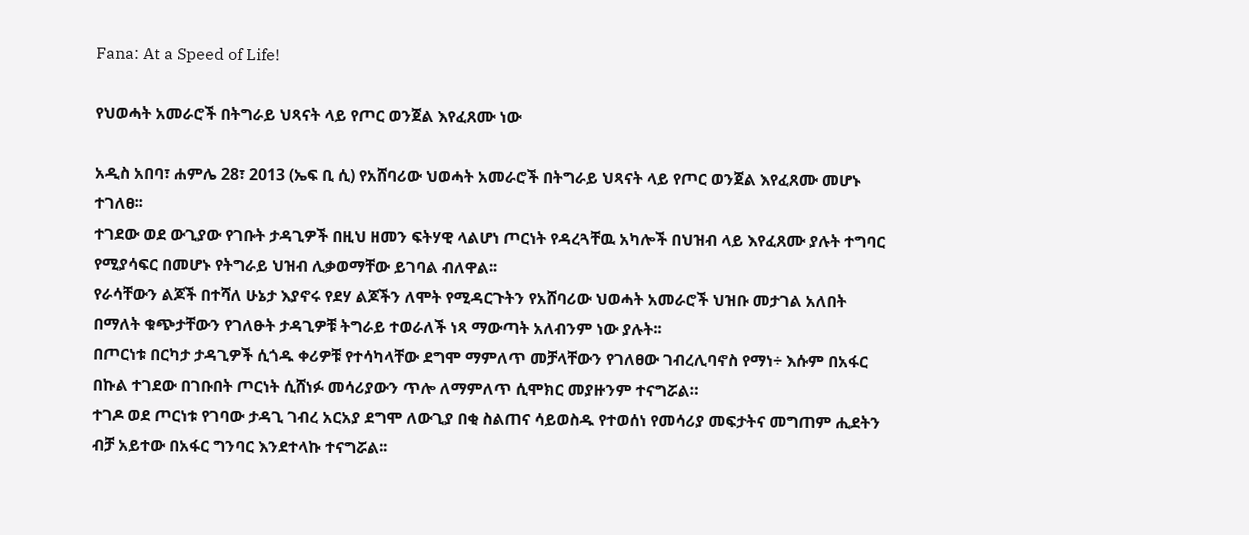Fana: At a Speed of Life!

የህወሓት አመራሮች በትግራይ ህጻናት ላይ የጦር ወንጀል እየፈጸሙ ነው

አዲስ አበባ፣ ሐምሌ 28፣ 2013 (ኤፍ ቢ ሲ) የአሸባሪው ህወሓት አመራሮች በትግራይ ህጻናት ላይ የጦር ወንጀል እየፈጸሙ መሆኑ ተገለፀ፡፡
ተገደው ወደ ውጊያው የገቡት ታዳጊዎች በዚህ ዘመን ፍትሃዊ ላልሆነ ጦርነት የዳረጓቸዉ አካሎች በህዝብ ላይ እየፈጸሙ ያሉት ተግባር የሚያሳፍር በመሆኑ የትግራይ ህዝብ ሊቃወማቸው ይገባል ብለዋል፡፡
የራሳቸውን ልጆች በተሻለ ሁኔታ እያኖሩ የደሃ ልጆችን ለሞት የሚዳርጉትን የአሸባሪው ህወሓት አመራሮች ህዝቡ መታገል አለበት በማለት ቁጭታቸውን የገለፁት ታዳጊዎቹ ትግራይ ተወራለች ነጻ ማውጣት አለብንም ነው ያሉት፡፡
በጦርነቱ በርካታ ታዳጊዎች ሲጎዱ ቀሪዎቹ የተሳካላቸው ደግሞ ማምለጥ መቻላቸውን የገለፀው ገብረሊባኖስ የማነ÷ እሱም በአፋር በኩል ተገደው በገቡበት ጦርነት ሲሸነፉ መሳሪያውን ጥሎ ለማምለጥ ሲሞክር መያዙንም ተናግሯል።
ተገዶ ወደ ጦርነቱ የገባው ታዳጊ ገብረ አርአያ ደግሞ ለውጊያ በቂ ስልጠና ሳይወስዱ የተወሰነ የመሳሪያ መፍታትና መግጠም ሒደትን ብቻ አይተው በአፋር ግንባር እንደተላኩ ተናግሯል፡፡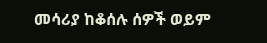መሳሪያ ከቆሰሉ ሰዎች ወይም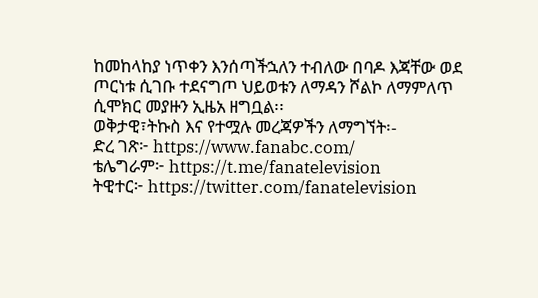ከመከላከያ ነጥቀን እንሰጣችኋለን ተብለው በባዶ እጃቸው ወደ ጦርነቱ ሲገቡ ተደናግጦ ህይወቱን ለማዳን ሾልኮ ለማምለጥ ሲሞክር መያዙን ኢዜአ ዘግቧል፡፡
ወቅታዊ፣ትኩስ እና የተሟሉ መረጃዎችን ለማግኘት፡-
ድረ ገጽ፦ https://www.fanabc.com/
ቴሌግራም፦ https://t.me/fanatelevision
ትዊተር፦ https://twitter.com/fanatelevision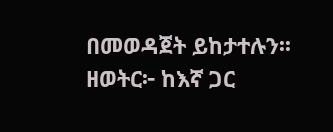በመወዳጀት ይከታተሉን፡፡
ዘወትር፦ ከእኛ ጋር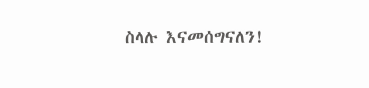ስላሉ እናመሰግናለን!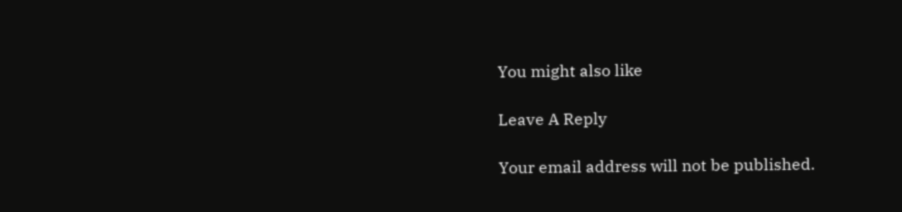You might also like

Leave A Reply

Your email address will not be published.